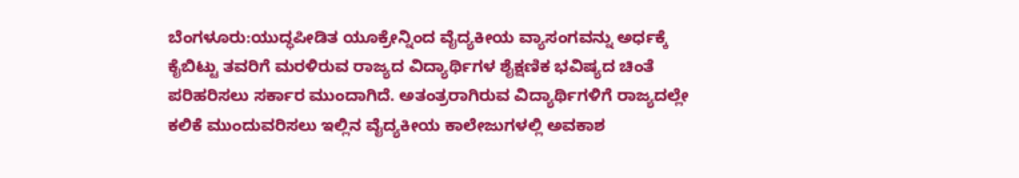ಬೆಂಗಳೂರು:ಯುದ್ಧಪೀಡಿತ ಯೂಕ್ರೇನ್ನಿಂದ ವೈದ್ಯಕೀಯ ವ್ಯಾಸಂಗವನ್ನು ಅರ್ಧಕ್ಕೆ ಕೈಬಿಟ್ಟು ತವರಿಗೆ ಮರಳಿರುವ ರಾಜ್ಯದ ವಿದ್ಯಾರ್ಥಿಗಳ ಶೈಕ್ಷಣಿಕ ಭವಿಷ್ಯದ ಚಿಂತೆ ಪರಿಹರಿಸಲು ಸರ್ಕಾರ ಮುಂದಾಗಿದೆ. ಅತಂತ್ರರಾಗಿರುವ ವಿದ್ಯಾರ್ಥಿಗಳಿಗೆ ರಾಜ್ಯದಲ್ಲೇ ಕಲಿಕೆ ಮುಂದುವರಿಸಲು ಇಲ್ಲಿನ ವೈದ್ಯಕೀಯ ಕಾಲೇಜುಗಳಲ್ಲಿ ಅವಕಾಶ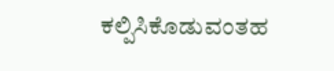ಕಲ್ಪಿಸಿಕೊಡುವಂತಹ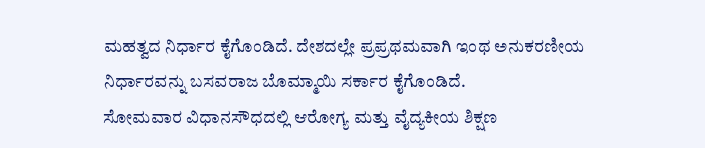ಮಹತ್ವದ ನಿರ್ಧಾರ ಕೈಗೊಂಡಿದೆ. ದೇಶದಲ್ಲೇ ಪ್ರಪ್ರಥಮವಾಗಿ ಇಂಥ ಅನುಕರಣೀಯ ನಿರ್ಧಾರವನ್ನು ಬಸವರಾಜ ಬೊಮ್ಮಾಯಿ ಸರ್ಕಾರ ಕೈಗೊಂಡಿದೆ.
ಸೋಮವಾರ ವಿಧಾನಸೌಧದಲ್ಲಿ ಆರೋಗ್ಯ ಮತ್ತು ವೈದ್ಯಕೀಯ ಶಿಕ್ಷಣ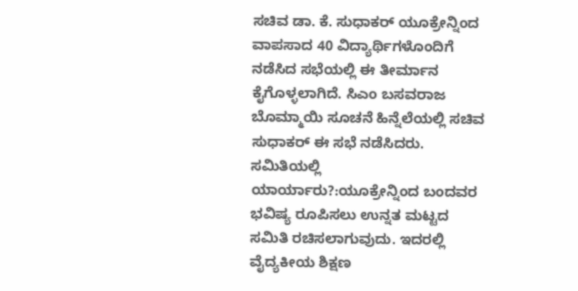ಸಚಿವ ಡಾ. ಕೆ. ಸುಧಾಕರ್ ಯೂಕ್ರೇನ್ನಿಂದ ವಾಪಸಾದ 40 ವಿದ್ಯಾರ್ಥಿಗಳೊಂದಿಗೆ ನಡೆಸಿದ ಸಭೆಯಲ್ಲಿ ಈ ತೀರ್ಮಾನ ಕೈಗೊಳ್ಳಲಾಗಿದೆ. ಸಿಎಂ ಬಸವರಾಜ ಬೊಮ್ಮಾಯಿ ಸೂಚನೆ ಹಿನ್ನೆಲೆಯಲ್ಲಿ ಸಚಿವ ಸುಧಾಕರ್ ಈ ಸಭೆ ನಡೆಸಿದರು.
ಸಮಿತಿಯಲ್ಲಿ ಯಾರ್ಯಾರು?:ಯೂಕ್ರೇನ್ನಿಂದ ಬಂದವರ ಭವಿಷ್ಯ ರೂಪಿಸಲು ಉನ್ನತ ಮಟ್ಟದ ಸಮಿತಿ ರಚಿಸಲಾಗುವುದು. ಇದರಲ್ಲಿ ವೈದ್ಯಕೀಯ ಶಿಕ್ಷಣ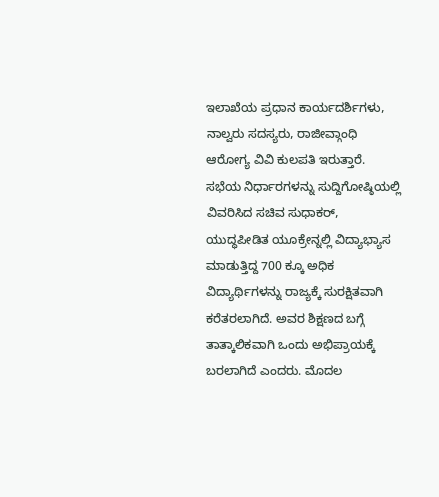ಇಲಾಖೆಯ ಪ್ರಧಾನ ಕಾರ್ಯದರ್ಶಿಗಳು, ನಾಲ್ವರು ಸದಸ್ಯರು, ರಾಜೀವ್ಗಾಂಧಿ ಆರೋಗ್ಯ ವಿವಿ ಕುಲಪತಿ ಇರುತ್ತಾರೆ. ಸಭೆಯ ನಿರ್ಧಾರಗಳನ್ನು ಸುದ್ದಿಗೋಷ್ಠಿಯಲ್ಲಿ ವಿವರಿಸಿದ ಸಚಿವ ಸುಧಾಕರ್, ಯುದ್ಧಪೀಡಿತ ಯೂಕ್ರೇನ್ನಲ್ಲಿ ವಿದ್ಯಾಭ್ಯಾಸ ಮಾಡುತ್ತಿದ್ದ 700 ಕ್ಕೂ ಅಧಿಕ ವಿದ್ಯಾರ್ಥಿಗಳನ್ನು ರಾಜ್ಯಕ್ಕೆ ಸುರಕ್ಷಿತವಾಗಿ ಕರೆತರಲಾಗಿದೆ. ಅವರ ಶಿಕ್ಷಣದ ಬಗ್ಗೆ ತಾತ್ಕಾಲಿಕವಾಗಿ ಒಂದು ಅಭಿಪ್ರಾಯಕ್ಕೆ ಬರಲಾಗಿದೆ ಎಂದರು. ಮೊದಲ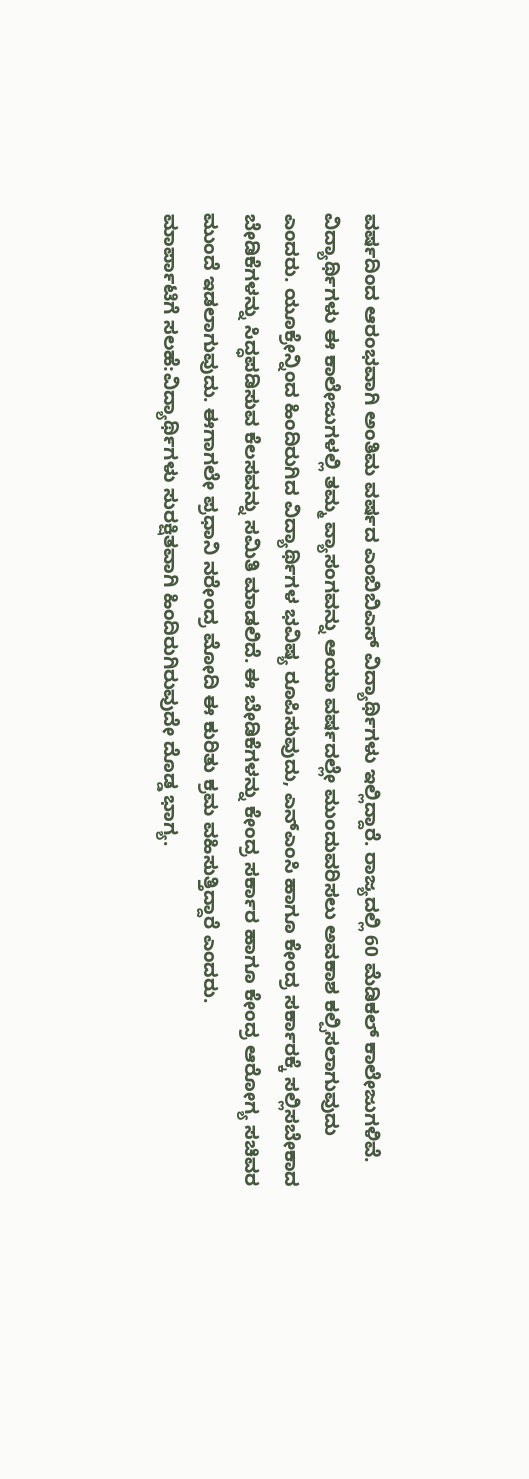ವರ್ಷದಿಂದ ಆರಂಭವಾಗಿ ಅಂತಿಮ ವರ್ಷದ ಎಂಬಿಬಿಎಸ್ ವಿದ್ಯಾರ್ಥಿಗಳು ಇಲ್ಲಿದ್ದಾರೆ. ರಾಜ್ಯದಲ್ಲಿ 60 ಮೆಡಿಕಲ್ ಕಾಲೇಜುಗಳಿವೆ.
ವಿದ್ಯಾರ್ಥಿಗಳು ಈ ಕಾಲೇಜುಗಳಲ್ಲಿ ತಮ್ಮ ವ್ಯಾಸಂಗವನ್ನು ಆಯಾ ವರ್ಷದಲ್ಲೇ ಮುಂದುವರಿಸಲು ಅವಕಾಶ ಕಲ್ಪಿಸಲಾಗುವುದು ಎಂದರು. ಯೂಕ್ರೇನ್ನಿಂದ ಹಿಂದಿರುಗಿದ ವಿದ್ಯಾರ್ಥಿಗಳ ಭವಿಷ್ಯ ರೂಪಿಸುವುದು, ಎನ್ಎಂಸಿ ಹಾಗೂ ಕೇಂದ್ರ ಸರ್ಕಾರಕ್ಕೆ ಸಲ್ಲಿಸಬೇಕಾದ ಬೇಡಿಕೆಗಳನ್ನು ಸಿದ್ಧಪಡಿಸುವ ಕೆಲಸವನ್ನು ಸಮಿತಿ ಮಾಡಲಿದೆ. ಈ ಬೇಡಿಕೆಗಳನ್ನು ಕೇಂದ್ರ ಸರ್ಕಾರ ಹಾಗೂ ಕೇಂದ್ರ ಆರೋಗ್ಯ ಸಚಿವರ ಮುಂದೆ ಇಡಲಾಗುವುದು. ಈಗಾಗಲೇ ಪ್ರಧಾನಿ ನರೇಂದ್ರ ಮೋದಿ ಈ ಕುರಿತು ಕ್ರಮ ವಹಿಸುತ್ತಿದ್ದಾರೆ ಎಂದರು.
ಮಾರ್ಪಾಟಿಗೆ ಸಲಹೆ:ವಿದ್ಯಾರ್ಥಿಗಳು ಸುರಕ್ಷಿತವಾಗಿ ಹಿಂದಿರುಗಿರುವುದೇ ದೊಡ್ಡ ಭಾಗ್ಯ.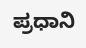ಪ್ರಧಾನಿ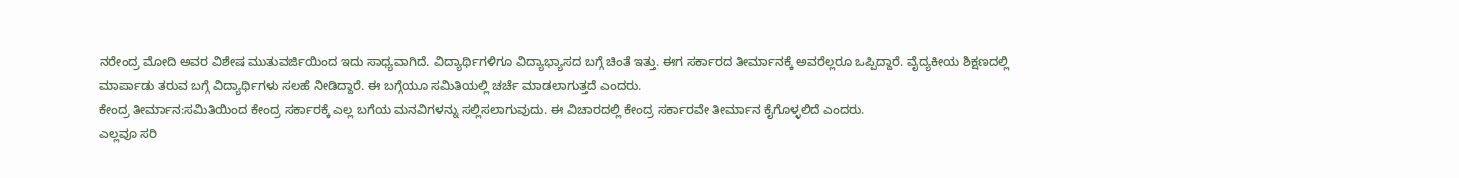ನರೇಂದ್ರ ಮೋದಿ ಅವರ ವಿಶೇಷ ಮುತುವರ್ಜಿಯಿಂದ ಇದು ಸಾಧ್ಯವಾಗಿದೆ. ವಿದ್ಯಾರ್ಥಿಗಳಿಗೂ ವಿದ್ಯಾಭ್ಯಾಸದ ಬಗ್ಗೆ ಚಿಂತೆ ಇತ್ತು. ಈಗ ಸರ್ಕಾರದ ತೀರ್ಮಾನಕ್ಕೆ ಅವರೆಲ್ಲರೂ ಒಪ್ಪಿದ್ದಾರೆ. ವೈದ್ಯಕೀಯ ಶಿಕ್ಷಣದಲ್ಲಿ ಮಾರ್ಪಾಡು ತರುವ ಬಗ್ಗೆ ವಿದ್ಯಾರ್ಥಿಗಳು ಸಲಹೆ ನೀಡಿದ್ದಾರೆ. ಈ ಬಗ್ಗೆಯೂ ಸಮಿತಿಯಲ್ಲಿ ಚರ್ಚೆ ಮಾಡಲಾಗುತ್ತದೆ ಎಂದರು.
ಕೇಂದ್ರ ತೀರ್ಮಾನ:ಸಮಿತಿಯಿಂದ ಕೇಂದ್ರ ಸರ್ಕಾರಕ್ಕೆ ಎಲ್ಲ ಬಗೆಯ ಮನವಿಗಳನ್ನು ಸಲ್ಲಿಸಲಾಗುವುದು. ಈ ವಿಚಾರದಲ್ಲಿ ಕೇಂದ್ರ ಸರ್ಕಾರವೇ ತೀರ್ಮಾನ ಕೈಗೊಳ್ಳಲಿದೆ ಎಂದರು.
ಎಲ್ಲವೂ ಸರಿ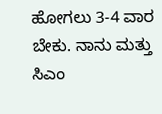ಹೋಗಲು 3-4 ವಾರ ಬೇಕು. ನಾನು ಮತ್ತು ಸಿಎಂ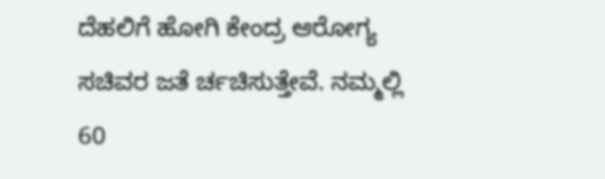ದೆಹಲಿಗೆ ಹೋಗಿ ಕೇಂದ್ರ ಆರೋಗ್ಯ ಸಚಿವರ ಜತೆ ರ್ಚಚಿಸುತ್ತೇವೆ. ನಮ್ಮಲ್ಲಿ 60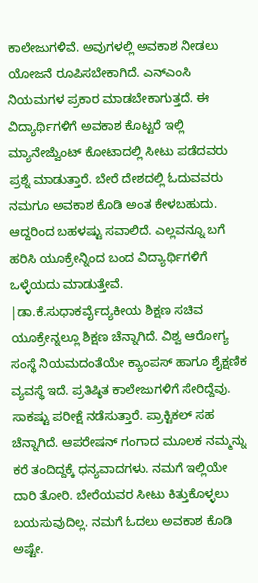ಕಾಲೇಜುಗಳಿವೆ. ಅವುಗಳಲ್ಲಿ ಅವಕಾಶ ನೀಡಲು ಯೋಜನೆ ರೂಪಿಸಬೇಕಾಗಿದೆ. ಎನ್ಎಂಸಿ ನಿಯಮಗಳ ಪ್ರಕಾರ ಮಾಡಬೇಕಾಗುತ್ತದೆ. ಈ ವಿದ್ಯಾರ್ಥಿಗಳಿಗೆ ಅವಕಾಶ ಕೊಟ್ಟರೆ ಇಲ್ಲಿ ಮ್ಯಾನೇಜ್ವೆುಂಟ್ ಕೋಟಾದಲ್ಲಿ ಸೀಟು ಪಡೆದವರು ಪ್ರಶ್ನೆ ಮಾಡುತ್ತಾರೆ. ಬೇರೆ ದೇಶದಲ್ಲಿ ಓದುವವರು ನಮಗೂ ಅವಕಾಶ ಕೊಡಿ ಅಂತ ಕೇಳಬಹುದು. ಆದ್ದರಿಂದ ಬಹಳಷ್ಟು ಸವಾಲಿದೆ. ಎಲ್ಲವನ್ನೂ ಬಗೆ ಹರಿಸಿ ಯೂಕ್ರೇನ್ನಿಂದ ಬಂದ ವಿದ್ಯಾರ್ಥಿಗಳಿಗೆ ಒಳ್ಳೆಯದು ಮಾಡುತ್ತೇವೆ.
|ಡಾ.ಕೆ.ಸುಧಾಕರ್ವೈದ್ಯಕೀಯ ಶಿಕ್ಷಣ ಸಚಿವ
ಯೂಕ್ರೇನ್ನಲ್ಲೂ ಶಿಕ್ಷಣ ಚೆನ್ನಾಗಿದೆ. ವಿಶ್ವ ಆರೋಗ್ಯ ಸಂಸ್ಥೆ ನಿಯಮದಂತೆಯೇ ಕ್ಯಾಂಪಸ್ ಹಾಗೂ ಶೈಕ್ಷಣಿಕ ವ್ಯವಸ್ಥೆ ಇದೆ. ಪ್ರತಿಷ್ಠಿತ ಕಾಲೇಜುಗಳಿಗೆ ಸೇರಿದ್ದೆವು. ಸಾಕಷ್ಟು ಪರೀಕ್ಷೆ ನಡೆಸುತ್ತಾರೆ. ಪ್ರಾಕ್ಟಿಕಲ್ ಸಹ ಚೆನ್ನಾಗಿದೆ. ಆಪರೇಷನ್ ಗಂಗಾದ ಮೂಲಕ ನಮ್ಮನ್ನು ಕರೆ ತಂದಿದ್ದಕ್ಕೆ ಧನ್ಯವಾದಗಳು. ನಮಗೆ ಇಲ್ಲಿಯೇ ದಾರಿ ತೋರಿ. ಬೇರೆಯವರ ಸೀಟು ಕಿತ್ತುಕೊಳ್ಳಲು ಬಯಸುವುದಿಲ್ಲ. ನಮಗೆ ಓದಲು ಅವಕಾಶ ಕೊಡಿ ಅಷ್ಟೇ.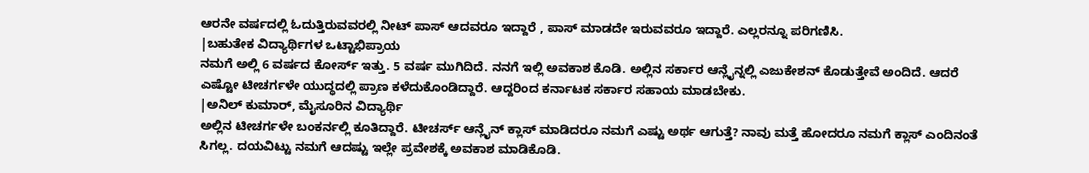ಆರನೇ ವರ್ಷದಲ್ಲಿ ಓದುತ್ತಿರುವವರಲ್ಲಿ ನೀಟ್ ಪಾಸ್ ಆದವರೂ ಇದ್ದಾರೆ , ಪಾಸ್ ಮಾಡದೇ ಇರುವವರೂ ಇದ್ದಾರೆ. ಎಲ್ಲರನ್ನೂ ಪರಿಗಣಿಸಿ.
|ಬಹುತೇಕ ವಿದ್ಯಾರ್ಥಿಗಳ ಒಟ್ಟಾಭಿಪ್ರಾಯ
ನಮಗೆ ಅಲ್ಲಿ 6 ವರ್ಷದ ಕೋರ್ಸ್ ಇತ್ತು. 5 ವರ್ಷ ಮುಗಿದಿದೆ. ನನಗೆ ಇಲ್ಲಿ ಅವಕಾಶ ಕೊಡಿ. ಅಲ್ಲಿನ ಸರ್ಕಾರ ಆನ್ಲೈನ್ನಲ್ಲಿ ಎಜುಕೇಶನ್ ಕೊಡುತ್ತೇವೆ ಅಂದಿದೆ. ಆದರೆ ಎಷ್ಟೋ ಟೀಚರ್ಗಳೇ ಯುದ್ಧದಲ್ಲಿ ಪ್ರಾಣ ಕಳೆದುಕೊಂಡಿದ್ದಾರೆ. ಆದ್ದರಿಂದ ಕರ್ನಾಟಕ ಸರ್ಕಾರ ಸಹಾಯ ಮಾಡಬೇಕು.
|ಅನಿಲ್ ಕುಮಾರ್, ಮೈಸೂರಿನ ವಿದ್ಯಾರ್ಥಿ
ಅಲ್ಲಿನ ಟೀಚರ್ಗಳೇ ಬಂಕರ್ನಲ್ಲಿ ಕೂತಿದ್ದಾರೆ. ಟೀಚರ್ಸ್ ಆನ್ಲೈನ್ ಕ್ಲಾಸ್ ಮಾಡಿದರೂ ನಮಗೆ ಎಷ್ಟು ಅರ್ಥ ಆಗುತ್ತೆ? ನಾವು ಮತ್ತೆ ಹೋದರೂ ನಮಗೆ ಕ್ಲಾಸ್ ಎಂದಿನಂತೆ ಸಿಗಲ್ಲ. ದಯವಿಟ್ಟು ನಮಗೆ ಆದಷ್ಟು ಇಲ್ಲೇ ಪ್ರವೇಶಕ್ಕೆ ಅವಕಾಶ ಮಾಡಿಕೊಡಿ.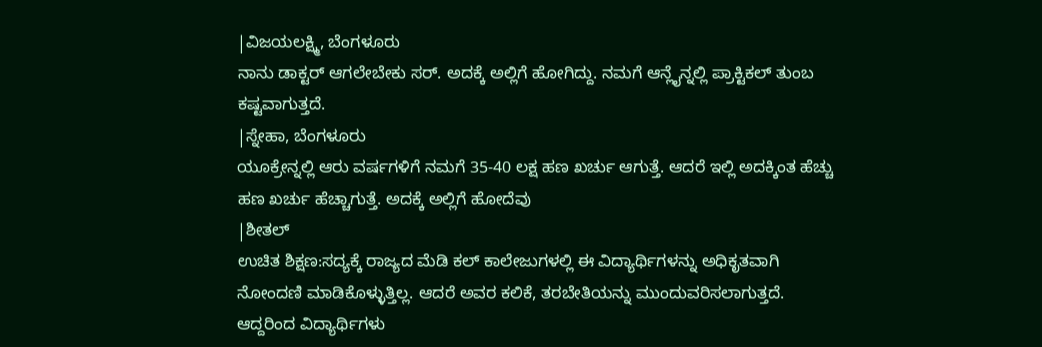|ವಿಜಯಲಕ್ಷ್ಮಿ, ಬೆಂಗಳೂರು
ನಾನು ಡಾಕ್ಟರ್ ಆಗಲೇಬೇಕು ಸರ್. ಅದಕ್ಕೆ ಅಲ್ಲಿಗೆ ಹೋಗಿದ್ದು. ನಮಗೆ ಆನ್ಲೈನ್ನಲ್ಲಿ ಪ್ರಾಕ್ಟಿಕಲ್ ತುಂಬ ಕಷ್ಟವಾಗುತ್ತದೆ.
|ಸ್ನೇಹಾ, ಬೆಂಗಳೂರು
ಯೂಕ್ರೇನ್ನಲ್ಲಿ ಆರು ವರ್ಷಗಳಿಗೆ ನಮಗೆ 35-40 ಲಕ್ಷ ಹಣ ಖರ್ಚು ಆಗುತ್ತೆ. ಆದರೆ ಇಲ್ಲಿ ಅದಕ್ಕಿಂತ ಹೆಚ್ಚು ಹಣ ಖರ್ಚು ಹೆಚ್ಚಾಗುತ್ತೆ. ಅದಕ್ಕೆ ಅಲ್ಲಿಗೆ ಹೋದೆವು
|ಶೀತಲ್
ಉಚಿತ ಶಿಕ್ಷಣ:ಸದ್ಯಕ್ಕೆ ರಾಜ್ಯದ ಮೆಡಿ ಕಲ್ ಕಾಲೇಜುಗಳಲ್ಲಿ ಈ ವಿದ್ಯಾರ್ಥಿಗಳನ್ನು ಅಧಿಕೃತವಾಗಿ ನೋಂದಣಿ ಮಾಡಿಕೊಳ್ಳುತ್ತಿಲ್ಲ. ಆದರೆ ಅವರ ಕಲಿಕೆ, ತರಬೇತಿಯನ್ನು ಮುಂದುವರಿಸಲಾಗುತ್ತದೆ. ಆದ್ದರಿಂದ ವಿದ್ಯಾರ್ಥಿಗಳು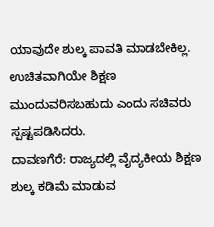ಯಾವುದೇ ಶುಲ್ಕ ಪಾವತಿ ಮಾಡಬೇಕಿಲ್ಲ. ಉಚಿತವಾಗಿಯೇ ಶಿಕ್ಷಣ ಮುಂದುವರಿಸಬಹುದು ಎಂದು ಸಚಿವರು ಸ್ಪಷ್ಟಪಡಿಸಿದರು.
ದಾವಣಗೆರೆ: ರಾಜ್ಯದಲ್ಲಿ ವೈದ್ಯಕೀಯ ಶಿಕ್ಷಣ ಶುಲ್ಕ ಕಡಿಮೆ ಮಾಡುವ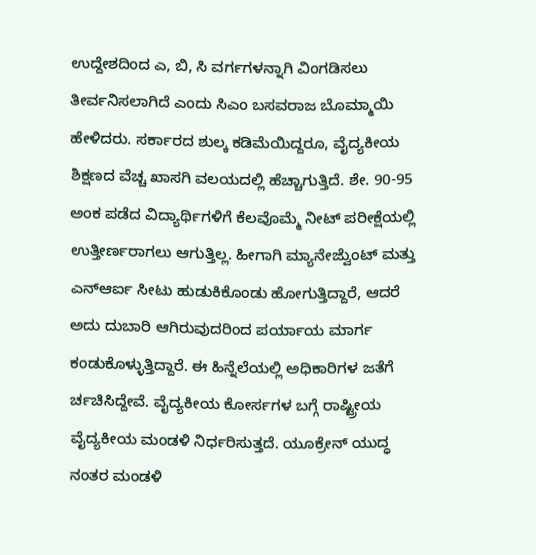ಉದ್ದೇಶದಿಂದ ಎ, ಬಿ, ಸಿ ವರ್ಗಗಳನ್ನಾಗಿ ವಿಂಗಡಿಸಲು ತೀರ್ವನಿಸಲಾಗಿದೆ ಎಂದು ಸಿಎಂ ಬಸವರಾಜ ಬೊಮ್ಮಾಯಿ ಹೇಳಿದರು. ಸರ್ಕಾರದ ಶುಲ್ಕ ಕಡಿಮೆಯಿದ್ದರೂ, ವೈದ್ಯಕೀಯ ಶಿಕ್ಷಣದ ವೆಚ್ಚ ಖಾಸಗಿ ವಲಯದಲ್ಲಿ ಹೆಚ್ಚಾಗುತ್ತಿದೆ. ಶೇ. 90-95 ಅಂಕ ಪಡೆದ ವಿದ್ಯಾರ್ಥಿಗಳಿಗೆ ಕೆಲವೊಮ್ಮೆ ನೀಟ್ ಪರೀಕ್ಷೆಯಲ್ಲಿ ಉತ್ತೀರ್ಣರಾಗಲು ಆಗುತ್ತಿಲ್ಲ. ಹೀಗಾಗಿ ಮ್ಯಾನೇಜ್ವೆುಂಟ್ ಮತ್ತು ಎನ್ಆರ್ಐ ಸೀಟು ಹುಡುಕಿಕೊಂಡು ಹೋಗುತ್ತಿದ್ದಾರೆ, ಆದರೆ ಅದು ದುಬಾರಿ ಆಗಿರುವುದರಿಂದ ಪರ್ಯಾಯ ಮಾರ್ಗ ಕಂಡುಕೊಳ್ಳುತ್ತಿದ್ದಾರೆ. ಈ ಹಿನ್ನೆಲೆಯಲ್ಲಿ ಅಧಿಕಾರಿಗಳ ಜತೆಗೆ ರ್ಚಚಿಸಿದ್ದೇವೆ. ವೈದ್ಯಕೀಯ ಕೋರ್ಸಗಳ ಬಗ್ಗೆ ರಾಷ್ಟ್ರೀಯ ವೈದ್ಯಕೀಯ ಮಂಡಳಿ ನಿರ್ಧರಿಸುತ್ತದೆ. ಯೂಕ್ರೇನ್ ಯುದ್ಧ ನಂತರ ಮಂಡಳಿ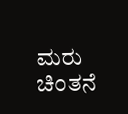ಮರು ಚಿಂತನೆ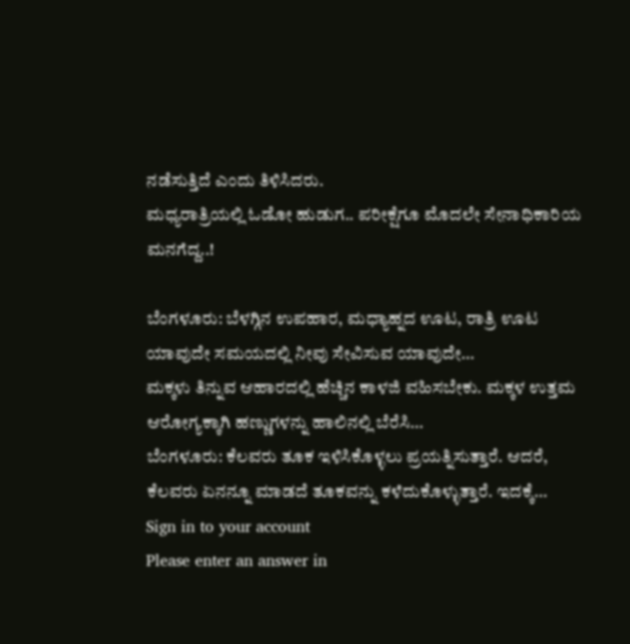ನಡೆಸುತ್ತಿದೆ ಎಂದು ತಿಳಿಸಿದರು.
ಮಧ್ಯರಾತ್ರಿಯಲ್ಲಿ ಓಡೋ ಹುಡುಗ.. ಪರೀಕ್ಷೆಗೂ ಮೊದಲೇ ಸೇನಾಧಿಕಾರಿಯ ಮನಗೆದ್ದ..!

ಬೆಂಗಳೂರು: ಬೆಳಗ್ಗಿನ ಉಪಹಾರ, ಮಧ್ಯಾಹ್ನದ ಊಟ, ರಾತ್ರಿ ಊಟ ಯಾವುದೇ ಸಮಯದಲ್ಲಿ ನೀವು ಸೇವಿಸುವ ಯಾವುದೇ…
ಮಕ್ಕಳು ತಿನ್ನುವ ಆಹಾರದಲ್ಲಿ ಹೆಚ್ಚಿನ ಕಾಳಜಿ ವಹಿಸಬೇಕು. ಮಕ್ಕಳ ಉತ್ತಮ ಆರೋಗ್ಯಕ್ಕಾಗಿ ಹಣ್ಣುಗಳನ್ನು ಹಾಲಿನಲ್ಲಿ ಬೆರೆಸಿ…
ಬೆಂಗಳೂರು: ಕೆಲವರು ತೂಕ ಇಳಿಸಿಕೊಳ್ಳಲು ಪ್ರಯತ್ನಿಸುತ್ತಾರೆ. ಆದರೆ, ಕೆಲವರು ಏನನ್ನೂ ಮಾಡದೆ ತೂಕವನ್ನು ಕಳೆದುಕೊಳ್ಳುತ್ತಾರೆ. ಇದಕ್ಕೆ…
Sign in to your account
Please enter an answer in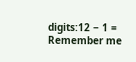digits:12 − 1 =
Remember me